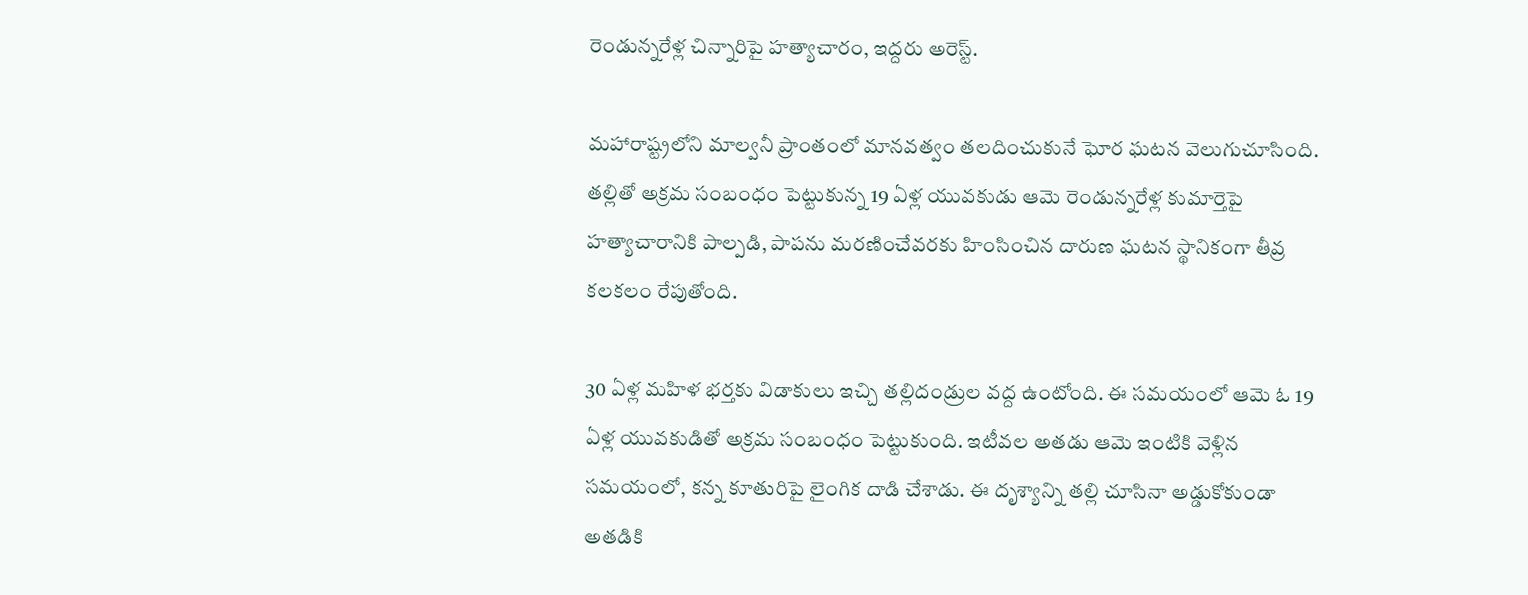రెండున్నరేళ్ల చిన్నారిపై హత్యాచారం, ఇద్దరు అరెస్ట్.

మహారాష్ట్రలోని మాల్వనీ ప్రాంతంలో మానవత్వం తలదించుకునే ఘోర ఘటన వెలుగుచూసింది. తల్లితో అక్రమ సంబంధం పెట్టుకున్న 19 ఏళ్ల యువకుడు ఆమె రెండున్నరేళ్ల కుమార్తెపై హత్యాచారానికి పాల్పడి, పాపను మరణించేవరకు హింసించిన దారుణ ఘటన స్థానికంగా తీవ్ర కలకలం రేపుతోంది.

30 ఏళ్ల మహిళ భర్తకు విడాకులు ఇచ్చి తల్లిదండ్రుల వద్ద ఉంటోంది. ఈ సమయంలో ఆమె ఓ 19 ఏళ్ల యువకుడితో అక్రమ సంబంధం పెట్టుకుంది. ఇటీవల అతడు ఆమె ఇంటికి వెళ్లిన సమయంలో, కన్న కూతురిపై లైంగిక దాడి చేశాడు. ఈ దృశ్యాన్ని తల్లి చూసినా అడ్డుకోకుండా అతడికి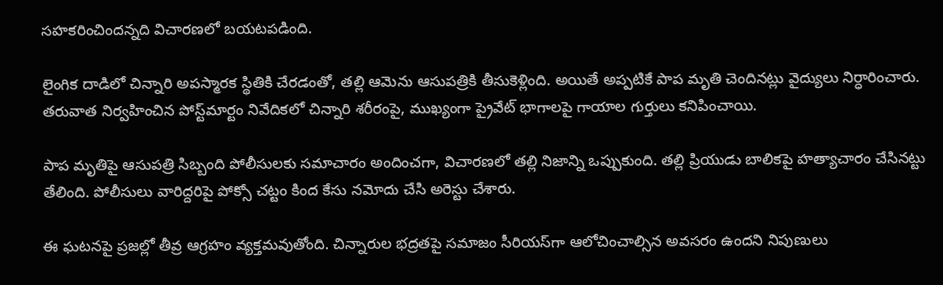సహకరించిందన్నది విచారణలో బయటపడింది.

లైంగిక దాడిలో చిన్నారి అపస్మారక స్థితికి చేరడంతో, తల్లి ఆమెను ఆసుపత్రికి తీసుకెళ్లింది. అయితే అప్పటికే పాప మృతి చెందినట్లు వైద్యులు నిర్ధారించారు. తరువాత నిర్వహించిన పోస్ట్‌మార్టం నివేదికలో చిన్నారి శరీరంపై, ముఖ్యంగా ప్రైవేట్ భాగాలపై గాయాల గుర్తులు కనిపించాయి.

పాప మృతిపై ఆసుపత్రి సిబ్బంది పోలీసులకు సమాచారం అందించగా, విచారణలో తల్లి నిజాన్ని ఒప్పుకుంది. తల్లి ప్రియుడు బాలికపై హత్యాచారం చేసినట్టు తేలింది. పోలీసులు వారిద్దరిపై పోక్సో చట్టం కింద కేసు నమోదు చేసి అరెస్టు చేశారు.

ఈ ఘటనపై ప్రజల్లో తీవ్ర ఆగ్రహం వ్యక్తమవుతోంది. చిన్నారుల భద్రతపై సమాజం సీరియస్‌గా ఆలోచించాల్సిన అవసరం ఉందని నిపుణులు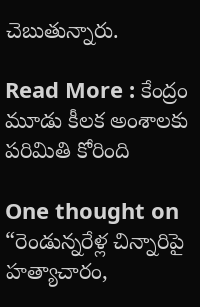చెబుతున్నారు.

Read More : కేంద్రం మూడు కీలక అంశాలకు పరిమితి కోరింది

One thought on “రెండున్నరేళ్ల చిన్నారిపై హత్యాచారం,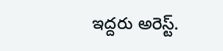ఇద్దరు అరెస్ట్.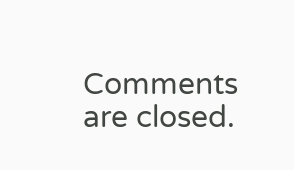Comments are closed.